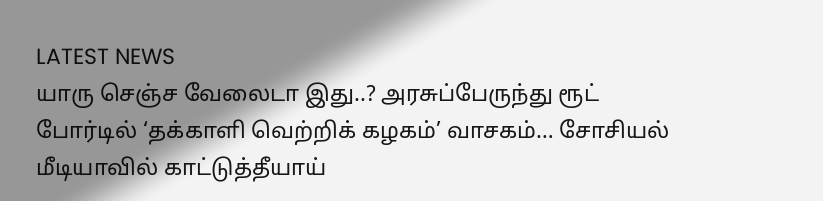LATEST NEWS
யாரு செஞ்ச வேலைடா இது..? அரசுப்பேருந்து ரூட் போர்டில் ‘தக்காளி வெற்றிக் கழகம்’ வாசகம்… சோசியல் மீடியாவில் காட்டுத்தீயாய்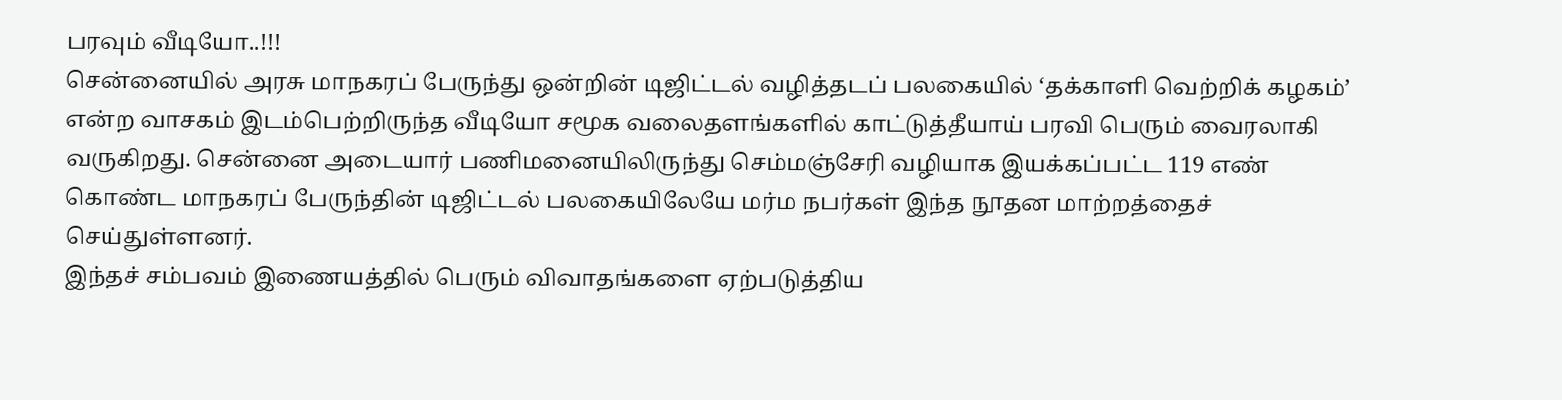பரவும் வீடியோ..!!!
சென்னையில் அரசு மாநகரப் பேருந்து ஒன்றின் டிஜிட்டல் வழித்தடப் பலகையில் ‘தக்காளி வெற்றிக் கழகம்’ என்ற வாசகம் இடம்பெற்றிருந்த வீடியோ சமூக வலைதளங்களில் காட்டுத்தீயாய் பரவி பெரும் வைரலாகி வருகிறது. சென்னை அடையார் பணிமனையிலிருந்து செம்மஞ்சேரி வழியாக இயக்கப்பட்ட 119 எண் கொண்ட மாநகரப் பேருந்தின் டிஜிட்டல் பலகையிலேயே மர்ம நபர்கள் இந்த நூதன மாற்றத்தைச் செய்துள்ளனர்.
இந்தச் சம்பவம் இணையத்தில் பெரும் விவாதங்களை ஏற்படுத்திய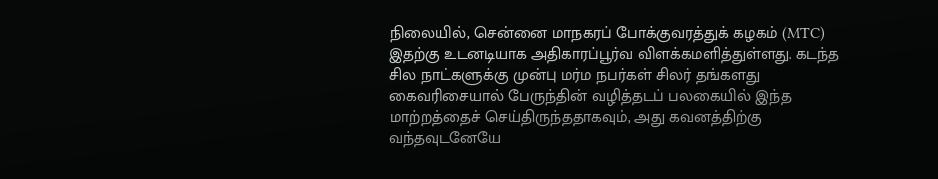நிலையில், சென்னை மாநகரப் போக்குவரத்துக் கழகம் (MTC) இதற்கு உடனடியாக அதிகாரப்பூர்வ விளக்கமளித்துள்ளது. கடந்த சில நாட்களுக்கு முன்பு மர்ம நபர்கள் சிலர் தங்களது கைவரிசையால் பேருந்தின் வழித்தடப் பலகையில் இந்த மாற்றத்தைச் செய்திருந்ததாகவும், அது கவனத்திற்கு வந்தவுடனேயே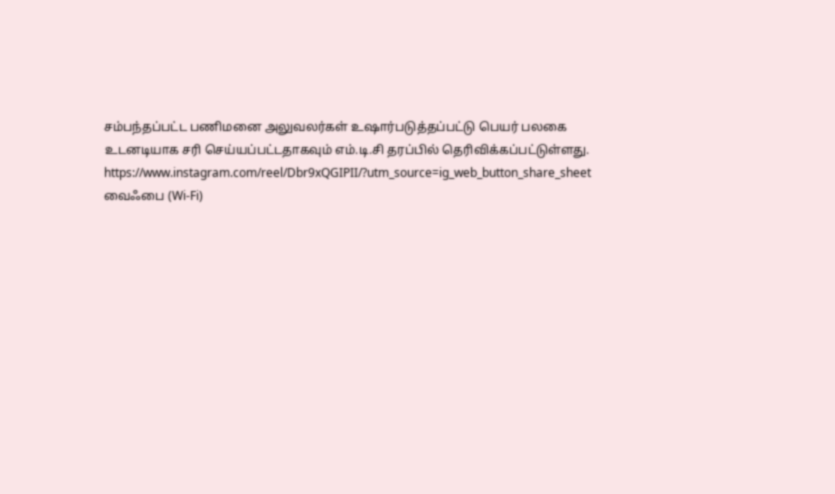சம்பந்தப்பட்ட பணிமனை அலுவலர்கள் உஷார்படுத்தப்பட்டு பெயர் பலகை உடனடியாக சரி செய்யப்பட்டதாகவும் எம்.டி.சி தரப்பில் தெரிவிக்கப்பட்டுள்ளது.
https://www.instagram.com/reel/Dbr9xQGIPII/?utm_source=ig_web_button_share_sheet
வைஃபை (Wi-Fi)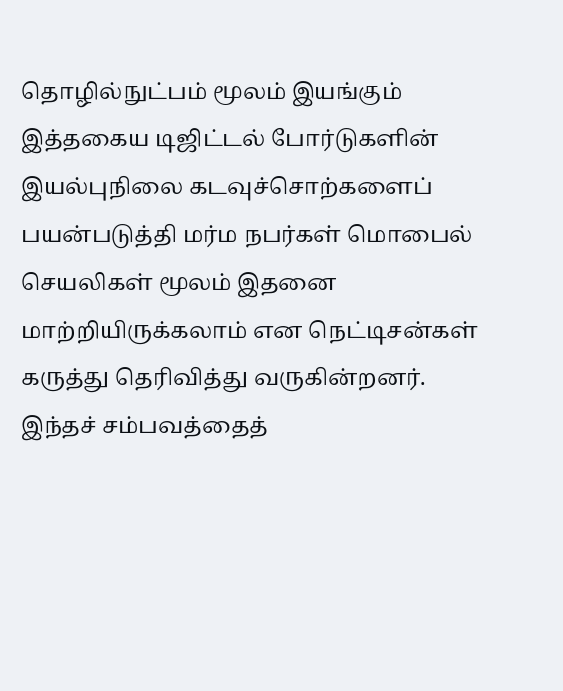தொழில்நுட்பம் மூலம் இயங்கும் இத்தகைய டிஜிட்டல் போர்டுகளின் இயல்புநிலை கடவுச்சொற்களைப் பயன்படுத்தி மர்ம நபர்கள் மொபைல் செயலிகள் மூலம் இதனை மாற்றியிருக்கலாம் என நெட்டிசன்கள் கருத்து தெரிவித்து வருகின்றனர். இந்தச் சம்பவத்தைத்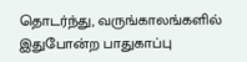தொடர்ந்து, வருங்காலங்களில் இதுபோன்ற பாதுகாப்பு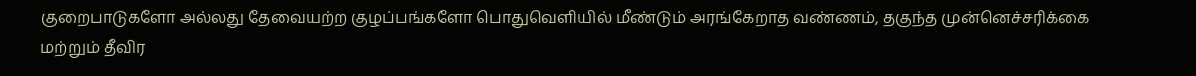குறைபாடுகளோ அல்லது தேவையற்ற குழப்பங்களோ பொதுவெளியில் மீண்டும் அரங்கேறாத வண்ணம், தகுந்த முன்னெச்சரிக்கை மற்றும் தீவிர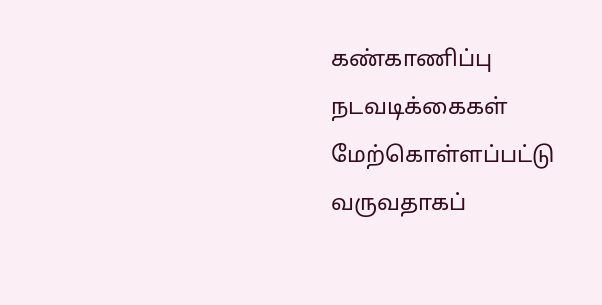கண்காணிப்பு நடவடிக்கைகள் மேற்கொள்ளப்பட்டு வருவதாகப்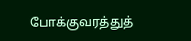போக்குவரத்துத்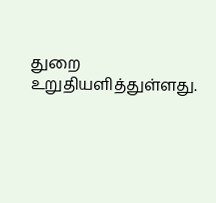துறை உறுதியளித்துள்ளது.